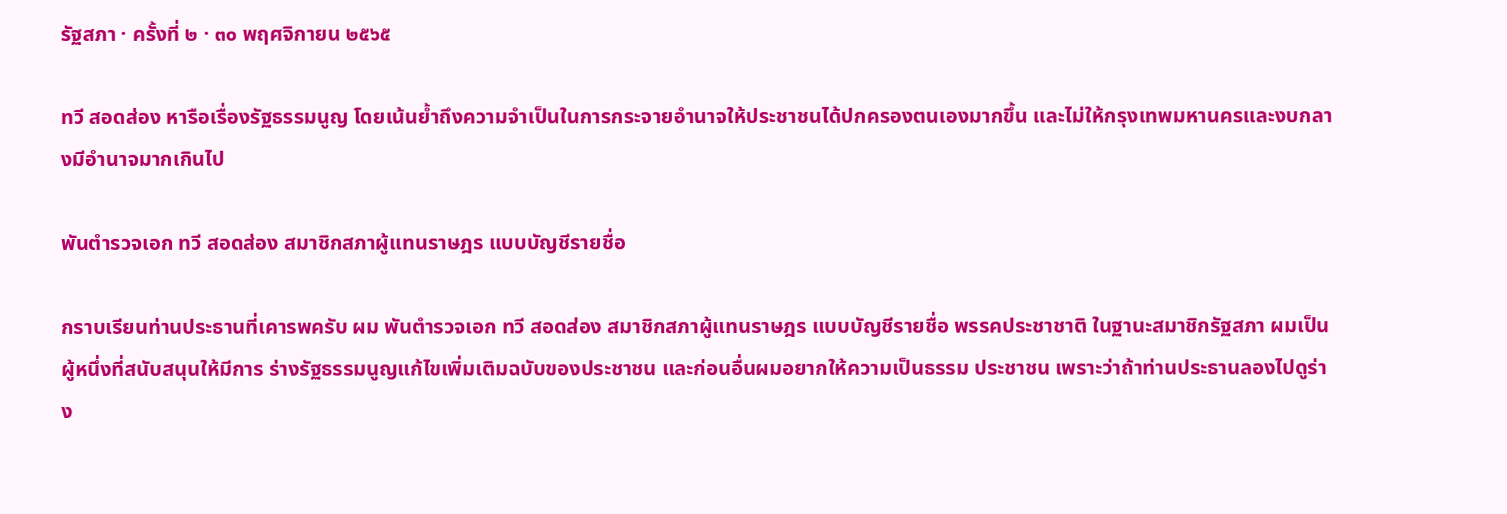รัฐสภา · ครั้งที่ ๒ · ๓๐ พฤศจิกายน ๒๕๖๕

ทวี สอดส่อง หารือเรื่องรัฐธรรมนูญ โดยเน้นย้ำถึงความจำเป็นในการกระจายอำนาจให้ประชาชนได้ปกครองตนเองมากขึ้น และไม่ให้กรุงเทพมหานครและงบกลางมีอำนาจมากเกินไป

พันตำรวจเอก ทวี สอดส่อง สมาชิกสภาผู้แทนราษฎร แบบบัญชีรายชื่อ

กราบเรียนท่านประธานที่เคารพครับ ผม พันตำรวจเอก ทวี สอดส่อง สมาชิกสภาผู้แทนราษฎร แบบบัญชีรายชื่อ พรรคประชาชาติ ในฐานะสมาชิกรัฐสภา ผมเป็นผู้หนึ่งที่สนับสนุนให้มีการ ร่างรัฐธรรมนูญแก้ไขเพิ่มเติมฉบับของประชาชน และก่อนอื่นผมอยากให้ความเป็นธรรม ประชาชน เพราะว่าถ้าท่านประธานลองไปดูร่าง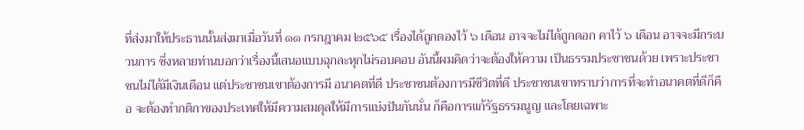ที่ส่งมาให้ประธานนั้นส่งมาเมื่อวันที่ ๑๑ กรกฎาคม ๒๕๖๕ เรื่องได้ถูกดองไว้ ๖ เดือน อาจจะไม่ได้ถูกดอก คาไว้ ๖ เดือน อาจจะมีกระบวนการ ซึ่งหลายท่านบอกว่าเรื่องนี้เสนอแบบฉุกละหุกไม่รอบคอบ อันนี้ผมคิดว่าจะต้องให้ความ เป็นธรรมประชาชนด้วย เพราะประชาชนไม่ได้มีเงินเดือน แต่ประชาชนเขาต้องการมี อนาคตที่ดี ประชาชนต้องการมีชีวิตที่ดี ประชาชนเขาทราบว่าการที่จะทำอนาคตที่ดีก็คือ จะต้องทำกติกาของประเทศให้มีความสมดุลให้มีการแบ่งปันกันนั่น ก็คือการแก้รัฐธรรมนูญ และโดยเฉพาะ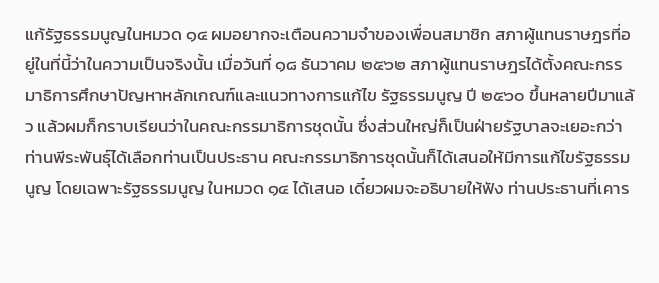แก้รัฐธรรมนูญในหมวด ๑๔ ผมอยากจะเตือนความจำของเพื่อนสมาชิก สภาผู้แทนราษฎรที่อยู่ในที่นี้ว่าในความเป็นจริงนั้น เมื่อวันที่ ๑๘ ธันวาคม ๒๕๖๒ สภาผู้แทนราษฎรได้ตั้งคณะกรรมาธิการศึกษาปัญหาหลักเกณฑ์และแนวทางการแก้ไข รัฐธรรมนูญ ปี ๒๕๖๐ ขึ้นหลายปีมาแล้ว แล้วผมก็กราบเรียนว่าในคณะกรรมาธิการชุดนั้น ซึ่งส่วนใหญ่ก็เป็นฝ่ายรัฐบาลจะเยอะกว่า ท่านพีระพันธุ์ได้เลือกท่านเป็นประธาน คณะกรรมาธิการชุดนั้นก็ได้เสนอให้มีการแก้ไขรัฐธรรมนูญ โดยเฉพาะรัฐธรรมนูญ ในหมวด ๑๔ ได้เสนอ เดี๋ยวผมจะอธิบายให้ฟัง ท่านประธานที่เคาร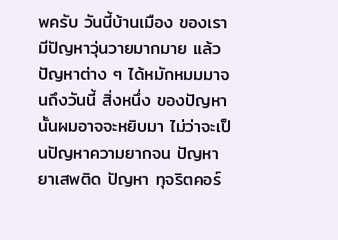พครับ วันนี้บ้านเมือง ของเรามีปัญหาวุ่นวายมากมาย แล้วปัญหาต่าง ๆ ได้หมักหมมมาจนถึงวันนี้ สิ่งหนึ่ง ของปัญหานั้นผมอาจจะหยิบมา ไม่ว่าจะเป็นปัญหาความยากจน ปัญหายาเสพติด ปัญหา ทุจริตคอร์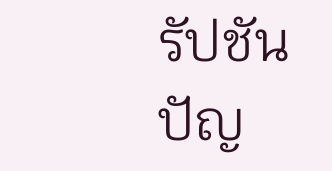รัปชัน ปัญ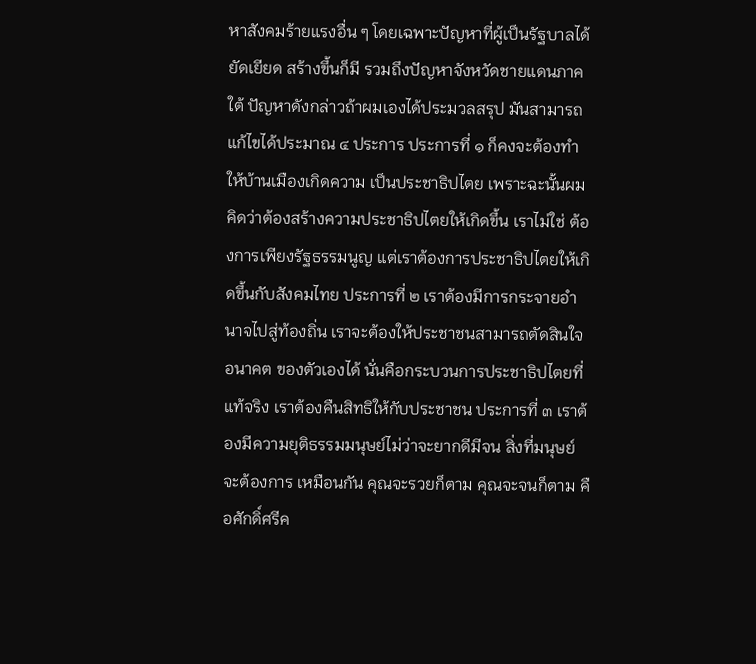หาสังคมร้ายแรงอื่น ๆ โดยเฉพาะปัญหาที่ผู้เป็นรัฐบาลได้ยัดเยียด สร้างขึ้นก็มี รวมถึงปัญหาจังหวัดชายแดนภาคใต้ ปัญหาดังกล่าวถ้าผมเองได้ประมวลสรุป มันสามารถแก้ไขได้ประมาณ ๔ ประการ ประการที่ ๑ ก็คงจะต้องทำให้บ้านเมืองเกิดความ เป็นประชาธิปไตย เพราะฉะนั้นผมคิดว่าต้องสร้างความประชาธิปไตยให้เกิดขึ้น เราไม่ใช่ ต้องการเพียงรัฐธรรมนูญ แต่เราต้องการประชาธิปไตยให้เกิดขึ้นกับสังคมไทย ประการที่ ๒ เราต้องมีการกระจายอำนาจไปสู่ท้องถิ่น เราจะต้องให้ประชาชนสามารถตัดสินใจอนาคต ของตัวเองได้ นั่นคือกระบวนการประชาธิปไตยที่แท้จริง เราต้องคืนสิทธิให้กับประชาชน ประการที่ ๓ เราต้องมีความยุติธรรมมนุษย์ไม่ว่าจะยากดีมีจน สิ่งที่มนุษย์จะต้องการ เหมือนกัน คุณจะรวยก็ตาม คุณจะจนก็ตาม คือศักดิ์ศรีค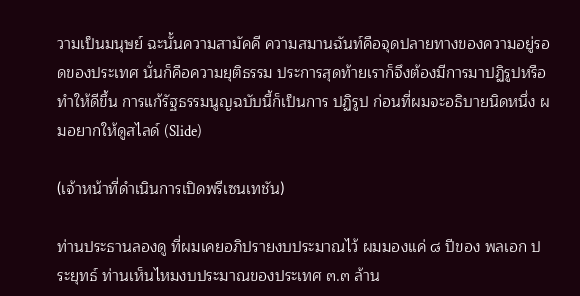วามเป็นมนุษย์ ฉะนั้นความสามัคคี ความสมานฉันท์คือจุดปลายทางของความอยู่รอดของประเทศ นั่นก็คือความยุติธรรม ประการสุดท้ายเราก็จึงต้องมีการมาปฏิรูปหรือทำให้ดีขึ้น การแก้รัฐธรรมนูญฉบับนี้ก็เป็นการ ปฏิรูป ก่อนที่ผมจะอธิบายนิดหนึ่ง ผมอยากให้ดูสไลด์ (Slide)

(เจ้าหน้าที่ดำเนินการเปิดพรีเซนเทชัน)

ท่านประธานลองดู ที่ผมเคยอภิปรายงบประมาณไว้ ผมมองแค่ ๘ ปีของ พลเอก ประยุทธ์ ท่านเห็นไหมงบประมาณของประเทศ ๓.๓ ล้าน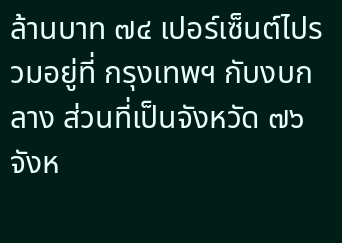ล้านบาท ๗๔ เปอร์เซ็นต์ไปรวมอยู่ที่ กรุงเทพฯ กับงบกลาง ส่วนที่เป็นจังหวัด ๗๖ จังห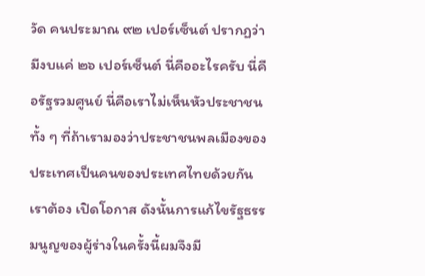วัด คนประมาณ ๙๒ เปอร์เซ็นต์ ปรากฏว่า มีงบแค่ ๒๖ เปอร์เซ็นต์ นี่คืออะไรครับ นี่คือรัฐรวมศูนย์ นี่คือเราไม่เห็นหัวประชาชน ทั้ง ๆ ที่ถ้าเรามองว่าประชาชนพลเมืองของประเทศเป็นคนของประเทศไทยด้วยกัน เราต้อง เปิดโอกาส ดังนั้นการแก้ไขรัฐธรรมนูญของผู้ร่างในครั้งนี้ผมจึงมี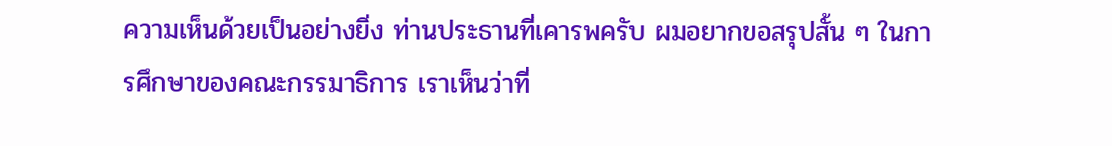ความเห็นด้วยเป็นอย่างยิ่ง ท่านประธานที่เคารพครับ ผมอยากขอสรุปสั้น ๆ ในการศึกษาของคณะกรรมาธิการ เราเห็นว่าที่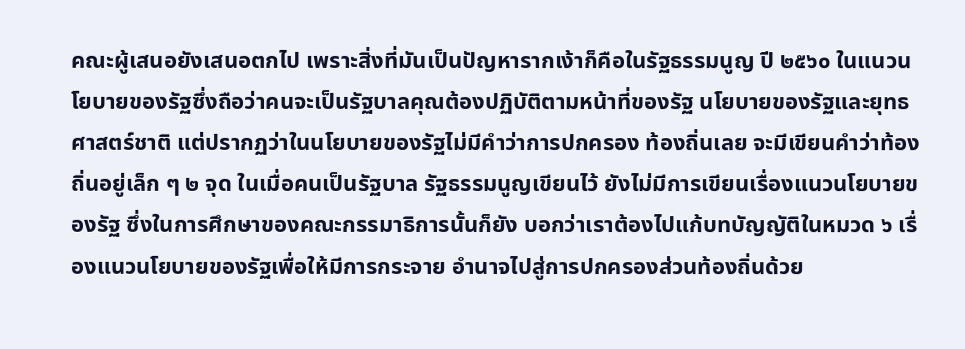คณะผู้เสนอยังเสนอตกไป เพราะสิ่งที่มันเป็นปัญหารากเง้าก็คือในรัฐธรรมนูญ ปี ๒๕๖๐ ในแนวนโยบายของรัฐซึ่งถือว่าคนจะเป็นรัฐบาลคุณต้องปฏิบัติตามหน้าที่ของรัฐ นโยบายของรัฐและยุทธศาสตร์ชาติ แต่ปรากฏว่าในนโยบายของรัฐไม่มีคำว่าการปกครอง ท้องถิ่นเลย จะมีเขียนคำว่าท้องถิ่นอยู่เล็ก ๆ ๒ จุด ในเมื่อคนเป็นรัฐบาล รัฐธรรมนูญเขียนไว้ ยังไม่มีการเขียนเรื่องแนวนโยบายของรัฐ ซึ่งในการศึกษาของคณะกรรมาธิการนั้นก็ยัง บอกว่าเราต้องไปแก้บทบัญญัติในหมวด ๖ เรื่องแนวนโยบายของรัฐเพื่อให้มีการกระจาย อำนาจไปสู่การปกครองส่วนท้องถิ่นด้วย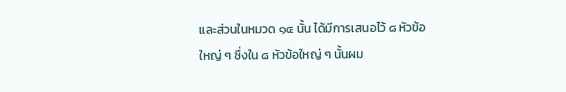และส่วนในหมวด ๑๔ นั้น ได้มีการเสนอไว้ ๘ หัวข้อใหญ่ ๆ ซึ่งใน ๘ หัวข้อใหญ่ ๆ นั้นผม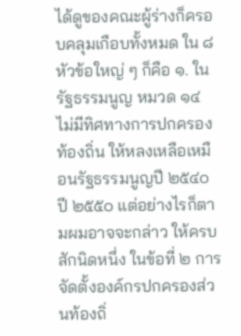ได้ดูของคณะผู้ร่างก็ครอบคลุมเกือบทั้งหมด ใน ๘ หัวข้อใหญ่ ๆ ก็คือ ๑. ในรัฐธรรมนูญ หมวด ๑๔ ไม่มีทิศทางการปกครองท้องถิ่น ให้หลงเหลือเหมือนรัฐธรรมนูญปี ๒๕๔๐ ปี ๒๕๕๐ แต่อย่างไรก็ตามผมอาจจะกล่าว ให้ครบสักนิดหนึ่ง ในข้อที่ ๒ การจัดตั้งองค์กรปกครองส่วนท้องถิ่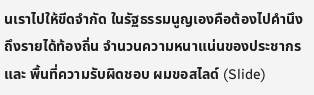นเราไปให้ขีดจำกัด ในรัฐธรรมนูญเองคือต้องไปคำนึงถึงรายได้ท้องถิ่น จำนวนความหนาแน่นของประชากรและ พื้นที่ความรับผิดชอบ ผมขอสไลด์ (Slide)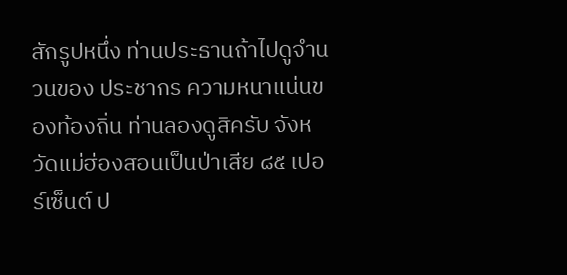สักรูปหนึ่ง ท่านประธานถ้าไปดูจำนวนของ ประชากร ความหนาแน่นของท้องถิ่น ท่านลองดูสิครับ จังหวัดแม่ฮ่องสอนเป็นป่าเสีย ๘๕ เปอร์เซ็นต์ ป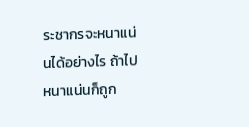ระชากรจะหนาแน่นได้อย่างไร ถ้าไปหนาแน่นก็ถูก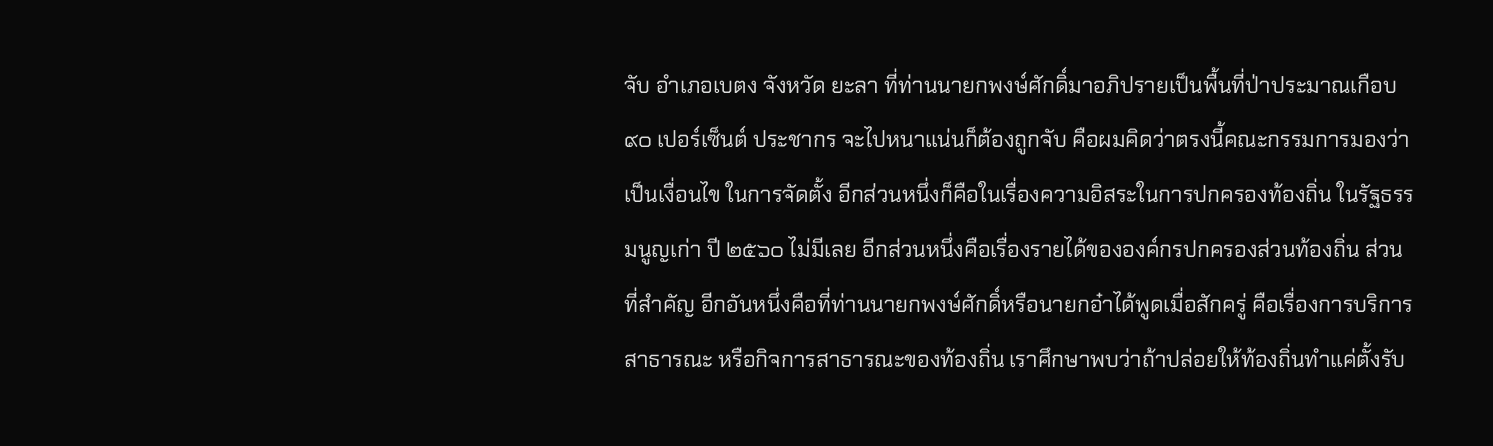จับ อำเภอเบตง จังหวัด ยะลา ที่ท่านนายกพงษ์ศักดิ์มาอภิปรายเป็นพื้นที่ป่าประมาณเกือบ ๙๐ เปอร์เซ็นต์ ประชากร จะไปหนาแน่นก็ต้องถูกจับ คือผมคิดว่าตรงนี้คณะกรรมการมองว่าเป็นเงื่อนไข ในการจัดตั้ง อีกส่วนหนึ่งก็คือในเรื่องความอิสระในการปกครองท้องถิ่น ในรัฐธรรมนูญเก่า ปี ๒๕๖๐ ไม่มีเลย อีกส่วนหนึ่งคือเรื่องรายได้ขององค์กรปกครองส่วนท้องถิ่น ส่วนที่สำคัญ อีกอันหนึ่งคือที่ท่านนายกพงษ์ศักดิ์หรือนายกอ๋าได้พูดเมื่อสักครู่ คือเรื่องการบริการ สาธารณะ หรือกิจการสาธารณะของท้องถิ่น เราศึกษาพบว่าถ้าปล่อยให้ท้องถิ่นทำแค่ตั้งรับ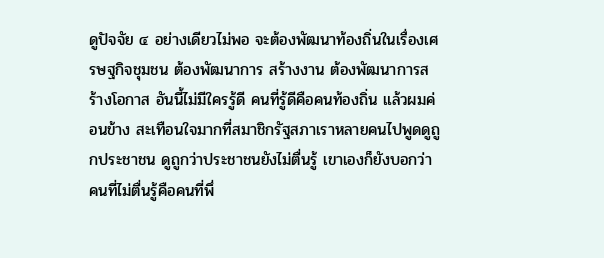ดูปัจจัย ๔ อย่างเดียวไม่พอ จะต้องพัฒนาท้องถิ่นในเรื่องเศรษฐกิจชุมชน ต้องพัฒนาการ สร้างงาน ต้องพัฒนาการสร้างโอกาส อันนี้ไม่มีใครรู้ดี คนที่รู้ดีคือคนท้องถิ่น แล้วผมค่อนข้าง สะเทือนใจมากที่สมาชิกรัฐสภาเราหลายคนไปพูดดูถูกประชาชน ดูถูกว่าประชาชนยังไม่ตื่นรู้ เขาเองก็ยังบอกว่าคนที่ไม่ตื่นรู้คือคนที่พึ่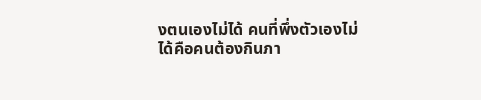งตนเองไม่ได้ คนที่พึ่งตัวเองไม่ได้คือคนต้องกินภา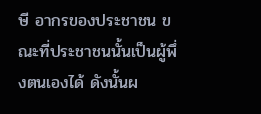ษี อากรของประชาชน ขณะที่ประชาชนนั้นเป็นผู้พึ่งตนเองได้ ดังนั้นผ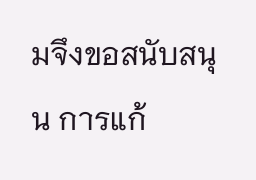มจึงขอสนับสนุน การแก้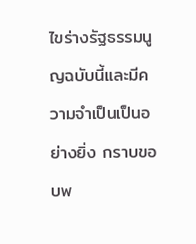ไขร่างรัฐธรรมนูญฉบับนี้และมีความจำเป็นเป็นอย่างยิ่ง กราบขอบพ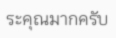ระคุณมากครับ